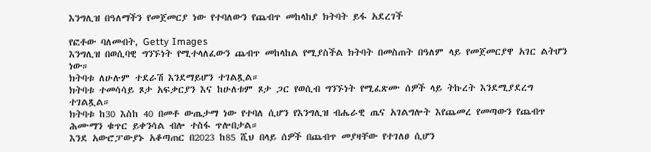እንግሊዝ በዓለማችን የመጀመርያ ነው የተባለውን የጨብጥ መከላከያ ክትባት ይፋ አደረገች

የፎቶው ባለመብት, Getty Images
እንግሊዝ በወሲባዊ ግንኙነት የሚተላለፈውን ጨብጥ መከላከል የሚያስችል ክትባት በመስጠት በዓለም ላይ የመጀመርያዋ አገር ልትሆን ነው።
ክትባቱ ለሁሉም ተደራሽ እንደማይሆን ተገልጿል።
ክትባቱ ተመሳሳይ ጾታ አፍቃርያን እና ከሁለቱም ጾታ ጋር የወሲብ ግንኙነት የሚፈጽሙ ሰዎች ላይ ትኩረት እንደሚያደረግ ተገልጿል።
ክትባቱ ከ30 እስከ 40 በመቶ ውጤታማ ነው የተባለ ሲሆን የእንግሊዝ ብሔራዊ ጤና አገልግሎት እየጨመረ የመጣውን የጨብጥ ሕሙማን ቁጥር ይቀንሳል ብሎ ተስፋ ጥሎበታል።
እንደ አውሮፓውያኑ አቆጣጠር በ2023 ከ85 ሺህ በላይ ሰዎች በጨብጥ መያዛቸው የተገለፀ ሲሆን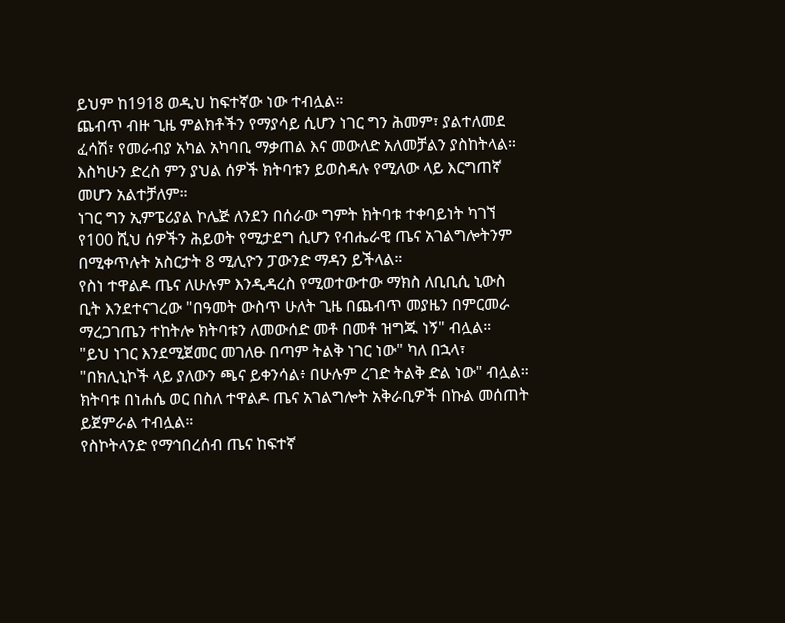ይህም ከ1918 ወዲህ ከፍተኛው ነው ተብሏል።
ጨብጥ ብዙ ጊዜ ምልክቶችን የማያሳይ ሲሆን ነገር ግን ሕመም፣ ያልተለመደ ፈሳሽ፣ የመራብያ አካል አካባቢ ማቃጠል እና መውለድ አለመቻልን ያስከትላል።
እስካሁን ድረስ ምን ያህል ሰዎች ክትባቱን ይወስዳሉ የሚለው ላይ እርግጠኛ መሆን አልተቻለም።
ነገር ግን ኢምፔሪያል ኮሌጅ ለንደን በሰራው ግምት ክትባቱ ተቀባይነት ካገኘ የ100 ሺህ ሰዎችን ሕይወት የሚታደግ ሲሆን የብሔራዊ ጤና አገልግሎትንም በሚቀጥሉት አስርታት 8 ሚሊዮን ፓውንድ ማዳን ይችላል።
የስነ ተዋልዶ ጤና ለሁሉም እንዲዳረስ የሚወተውተው ማክስ ለቢቢሲ ኒውስ ቢት እንደተናገረው "በዓመት ውስጥ ሁለት ጊዜ በጨብጥ መያዜን በምርመራ ማረጋገጤን ተከትሎ ክትባቱን ለመውሰድ መቶ በመቶ ዝግጁ ነኝ" ብሏል።
"ይህ ነገር እንደሚጀመር መገለፁ በጣም ትልቅ ነገር ነው" ካለ በኋላ፣ "በክሊኒኮች ላይ ያለውን ጫና ይቀንሳል፥ በሁሉም ረገድ ትልቅ ድል ነው" ብሏል።
ክትባቱ በነሐሴ ወር በስለ ተዋልዶ ጤና አገልግሎት አቅራቢዎች በኩል መሰጠት ይጀምራል ተብሏል።
የስኮትላንድ የማኅበረሰብ ጤና ከፍተኛ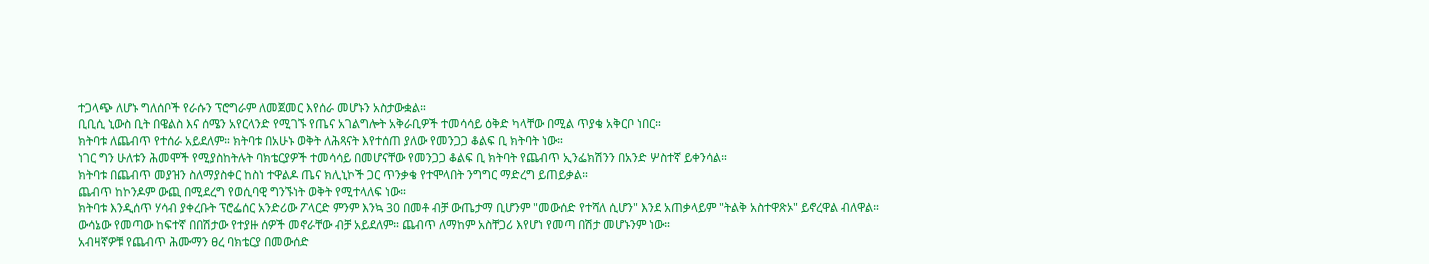ተጋላጭ ለሆኑ ግለሰቦች የራሱን ፕሮግራም ለመጀመር እየሰራ መሆኑን አስታውቋል።
ቢቢሲ ኒውስ ቢት በዌልስ እና ሰሜን አየርላንድ የሚገኙ የጤና አገልግሎት አቅራቢዎች ተመሳሳይ ዕቅድ ካላቸው በሚል ጥያቄ አቅርቦ ነበር።
ክትባቱ ለጨብጥ የተሰራ አይደለም። ክትባቱ በአሁኑ ወቅት ለሕጻናት እየተሰጠ ያለው የመንጋጋ ቆልፍ ቢ ክትባት ነው።
ነገር ግን ሁለቱን ሕመሞች የሚያስከትሉት ባክቴርያዎች ተመሳሳይ በመሆናቸው የመንጋጋ ቆልፍ ቢ ክትባት የጨብጥ ኢንፌክሽንን በአንድ ሦስተኛ ይቀንሳል።
ክትባቱ በጨብጥ መያዝን ስለማያስቀር ከስነ ተዋልዶ ጤና ክሊኒኮች ጋር ጥንቃቄ የተሞላበት ንግግር ማድረግ ይጠይቃል።
ጨብጥ ከኮንዶም ውጪ በሚደረግ የወሲባዊ ግንኙነት ወቅት የሚተላለፍ ነው።
ክትባቱ እንዲሰጥ ሃሳብ ያቀረቡት ፕሮፌሰር አንድሪው ፖላርድ ምንም እንኳ 30 በመቶ ብቻ ውጤታማ ቢሆንም "መውሰድ የተሻለ ሲሆን" እንደ አጠቃላይም "ትልቅ አስተዋጽኦ" ይኖረዋል ብለዋል።
ውሳኔው የመጣው ከፍተኛ በበሽታው የተያዙ ሰዎች መኖራቸው ብቻ አይደለም። ጨብጥ ለማከም አስቸጋሪ እየሆነ የመጣ በሽታ መሆኑንም ነው።
አብዛኛዎቹ የጨብጥ ሕሙማን ፀረ ባክቴርያ በመውሰድ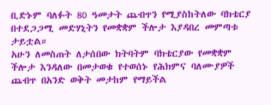ቢድኑም ባለፉት 80 ዓመታት ጨብጥን የሚያስከትለው ባክቴርያ በተደጋጋሚ መድሃኒትን የመቋቋም ችሎታ እያዳበረ መምጣቱ ታይቷል።
አሁን ለመስጠት ለታሰበው ክትባትም ባክቴርያው የመቋቋም ችሎታ እንዳለው በመታወቁ የተወሰኑ የሕክምና ባለሙያዎች ጨብጥ በአንድ ወቅት መታከም የማይችል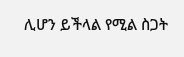ሊሆን ይችላል የሚል ስጋት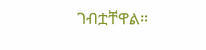ገብቷቸዋል።